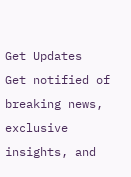Get Updates
Get notified of breaking news, exclusive insights, and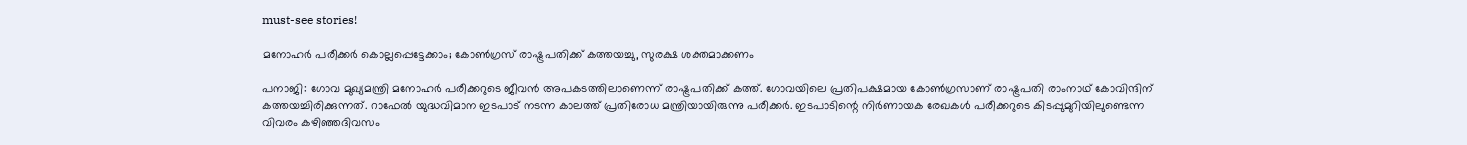must-see stories!

മനോഹര്‍ പരീക്കര്‍ കൊല്ലപ്പെട്ടേക്കാം; കോണ്‍ഗ്രസ് രാഷ്ട്രപതിക്ക് കത്തയച്ചു, സുരക്ഷ ശക്തമാക്കണം

പനാജി: ഗോവ മുഖ്യമന്ത്രി മനോഹര്‍ പരീക്കറുടെ ജീവന്‍ അപകടത്തിലാണെന്ന് രാഷ്ട്രപതിക്ക് കത്ത്. ഗോവയിലെ പ്രതിപക്ഷമായ കോണ്‍ഗ്രസാണ് രാഷ്ട്രപതി രാംനാഥ് കോവിന്ദിന് കത്തയച്ചിരിക്കുന്നത്. റാഫേല്‍ യുദ്ധവിമാന ഇടപാട് നടന്ന കാലത്ത് പ്രതിരോധ മന്ത്രിയായിരുന്നു പരീക്കര്‍. ഇടപാടിന്റെ നിര്‍ണായക രേഖകള്‍ പരീക്കറുടെ കിടപ്പുമുറിയിലുണ്ടെന്ന വിവരം കഴിഞ്ഞദിവസം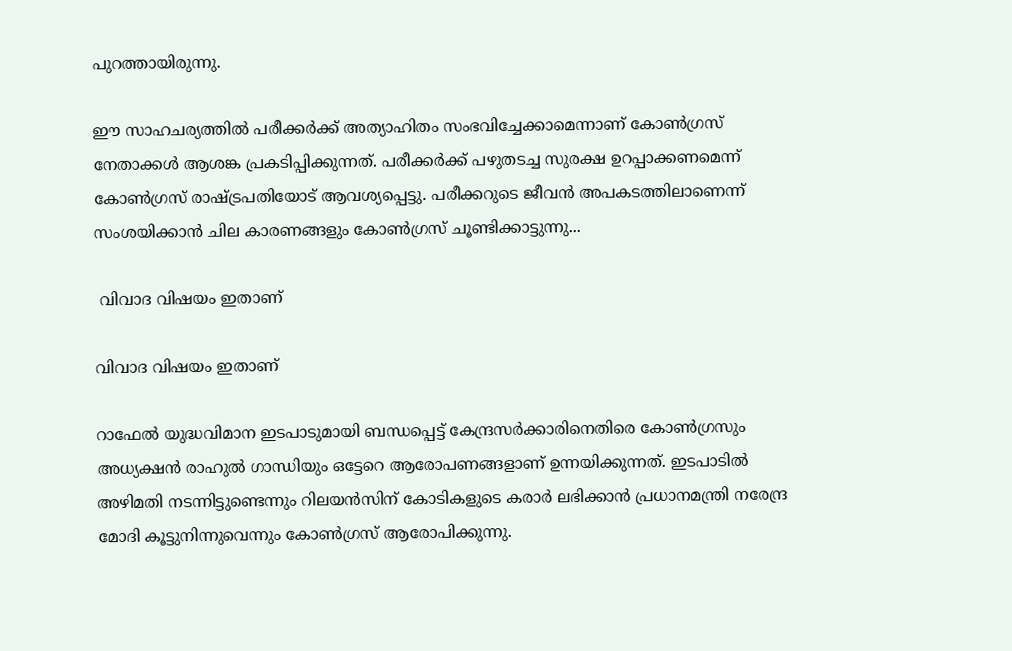പുറത്തായിരുന്നു.

ഈ സാഹചര്യത്തില്‍ പരീക്കര്‍ക്ക് അത്യാഹിതം സംഭവിച്ചേക്കാമെന്നാണ് കോണ്‍ഗ്രസ് നേതാക്കള്‍ ആശങ്ക പ്രകടിപ്പിക്കുന്നത്. പരീക്കര്‍ക്ക് പഴുതടച്ച സുരക്ഷ ഉറപ്പാക്കണമെന്ന് കോണ്‍ഗ്രസ് രാഷ്ട്രപതിയോട് ആവശ്യപ്പെട്ടു. പരീക്കറുടെ ജീവന്‍ അപകടത്തിലാണെന്ന് സംശയിക്കാന്‍ ചില കാരണങ്ങളും കോണ്‍ഗ്രസ് ചൂണ്ടിക്കാട്ടുന്നു...

 വിവാദ വിഷയം ഇതാണ്

വിവാദ വിഷയം ഇതാണ്

റാഫേല്‍ യുദ്ധവിമാന ഇടപാടുമായി ബന്ധപ്പെട്ട് കേന്ദ്രസര്‍ക്കാരിനെതിരെ കോണ്‍ഗ്രസും അധ്യക്ഷന്‍ രാഹുല്‍ ഗാന്ധിയും ഒട്ടേറെ ആരോപണങ്ങളാണ് ഉന്നയിക്കുന്നത്. ഇടപാടില്‍ അഴിമതി നടന്നിട്ടുണ്ടെന്നും റിലയന്‍സിന് കോടികളുടെ കരാര്‍ ലഭിക്കാന്‍ പ്രധാനമന്ത്രി നരേന്ദ്ര മോദി കൂട്ടുനിന്നുവെന്നും കോണ്‍ഗ്രസ് ആരോപിക്കുന്നു.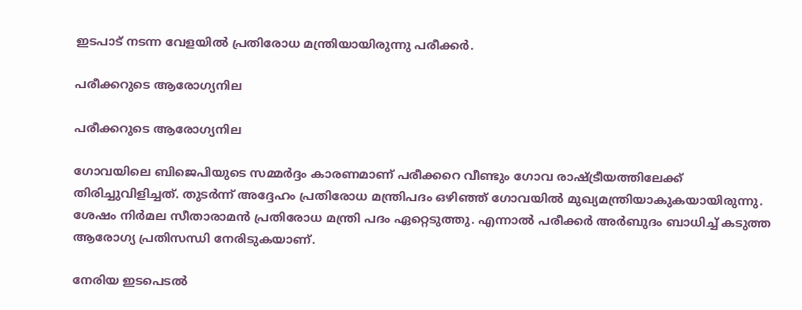ഇടപാട് നടന്ന വേളയില്‍ പ്രതിരോധ മന്ത്രിയായിരുന്നു പരീക്കര്‍.

പരീക്കറുടെ ആരോഗ്യനില

പരീക്കറുടെ ആരോഗ്യനില

ഗോവയിലെ ബിജെപിയുടെ സമ്മര്‍ദ്ദം കാരണമാണ് പരീക്കറെ വീണ്ടും ഗോവ രാഷ്ട്രീയത്തിലേക്ക് തിരിച്ചുവിളിച്ചത്. തുടര്‍ന്ന് അദ്ദേഹം പ്രതിരോധ മന്ത്രിപദം ഒഴിഞ്ഞ് ഗോവയില്‍ മുഖ്യമന്ത്രിയാകുകയായിരുന്നു. ശേഷം നിര്‍മല സീതാരാമന്‍ പ്രതിരോധ മന്ത്രി പദം ഏറ്റെടുത്തു. എന്നാല്‍ പരീക്കര്‍ അര്‍ബുദം ബാധിച്ച് കടുത്ത ആരോഗ്യ പ്രതിസന്ധി നേരിടുകയാണ്.

നേരിയ ഇടപെടല്‍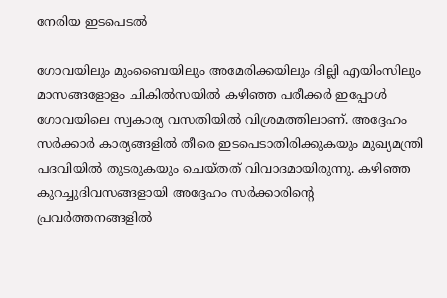നേരിയ ഇടപെടല്‍

ഗോവയിലും മുംബൈയിലും അമേരിക്കയിലും ദില്ലി എയിംസിലും മാസങ്ങളോളം ചികില്‍സയില്‍ കഴിഞ്ഞ പരീക്കര്‍ ഇപ്പോള്‍ ഗോവയിലെ സ്വകാര്യ വസതിയില്‍ വിശ്രമത്തിലാണ്. അദ്ദേഹം സര്‍ക്കാര്‍ കാര്യങ്ങളില്‍ തീരെ ഇടപെടാതിരിക്കുകയും മുഖ്യമന്ത്രി പദവിയില്‍ തുടരുകയും ചെയ്തത് വിവാദമായിരുന്നു. കഴിഞ്ഞ കുറച്ചുദിവസങ്ങളായി അദ്ദേഹം സര്‍ക്കാരിന്റെ പ്രവര്‍ത്തനങ്ങളില്‍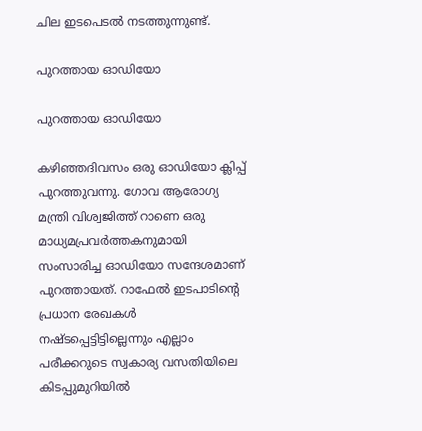ചില ഇടപെടല്‍ നടത്തുന്നുണ്ട്.

പുറത്തായ ഓഡിയോ

പുറത്തായ ഓഡിയോ

കഴിഞ്ഞദിവസം ഒരു ഓഡിയോ ക്ലിപ്പ് പുറത്തുവന്നു. ഗോവ ആരോഗ്യ മന്ത്രി വിശ്വജിത്ത് റാണെ ഒരു മാധ്യമപ്രവര്‍ത്തകനുമായി സംസാരിച്ച ഓഡിയോ സന്ദേശമാണ് പുറത്തായത്. റാഫേല്‍ ഇടപാടിന്റെ പ്രധാന രേഖകള്‍ നഷ്ടപ്പെട്ടിട്ടില്ലെന്നും എല്ലാം പരീക്കറുടെ സ്വകാര്യ വസതിയിലെ കിടപ്പുമുറിയില്‍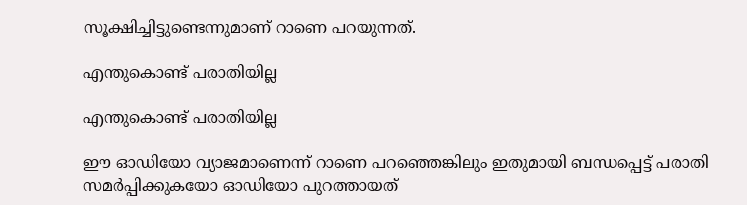സൂക്ഷിച്ചിട്ടുണ്ടെന്നുമാണ് റാണെ പറയുന്നത്.

എന്തുകൊണ്ട് പരാതിയില്ല

എന്തുകൊണ്ട് പരാതിയില്ല

ഈ ഓഡിയോ വ്യാജമാണെന്ന് റാണെ പറഞ്ഞെങ്കിലും ഇതുമായി ബന്ധപ്പെട്ട് പരാതി സമര്‍പ്പിക്കുകയോ ഓഡിയോ പുറത്തായത്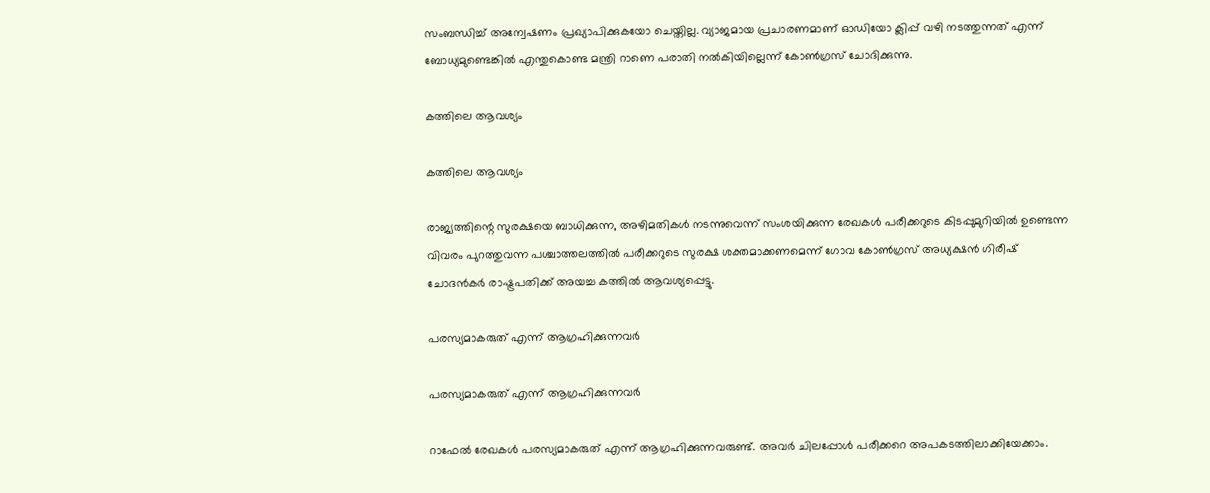സംബന്ധിച്ച് അന്വേഷണം പ്രഖ്യാപിക്കുകയോ ചെയ്തില്ല. വ്യാജമായ പ്രചാരണമാണ് ഓഡിയോ ക്ലിപ്പ് വഴി നടത്തുന്നത് എന്ന് ബോധ്യമുണ്ടെങ്കില്‍ എന്തുകൊണ്ട മന്ത്രി റാണെ പരാതി നല്‍കിയില്ലെന്ന് കോണ്‍ഗ്രസ് ചോദിക്കുന്നു.

കത്തിലെ ആവശ്യം

കത്തിലെ ആവശ്യം

രാജ്യത്തിന്റെ സുരക്ഷയെ ബാധിക്കുന്ന, അഴിമതികള്‍ നടന്നുവെന്ന് സംശയിക്കുന്ന രേഖകള്‍ പരീക്കറുടെ കിടപ്പുമുറിയില്‍ ഉണ്ടെന്ന വിവരം പുറത്തുവന്ന പശ്ചാത്തലത്തില്‍ പരീക്കറുടെ സുരക്ഷ ശക്തമാക്കണമെന്ന് ഗോവ കോണ്‍ഗ്രസ് അധ്യക്ഷന്‍ ഗിരീഷ് ചോദന്‍കര്‍ രാഷ്ട്രപതിക്ക് അയച്ച കത്തില്‍ ആവശ്യപ്പെട്ടു.

പരസ്യമാകരുത് എന്ന് ആഗ്രഹിക്കുന്നവര്‍

പരസ്യമാകരുത് എന്ന് ആഗ്രഹിക്കുന്നവര്‍

റാഫേല്‍ രേഖകള്‍ പരസ്യമാകരുത് എന്ന് ആഗ്രഹിക്കുന്നവരുണ്ട്. അവര്‍ ചിലപ്പോള്‍ പരീക്കറെ അപകടത്തിലാക്കിയേക്കാം.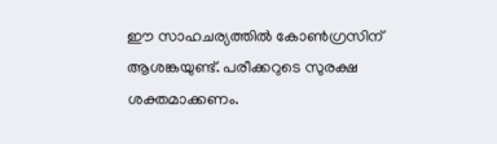ഈ സാഹചര്യത്തില്‍ കോണ്‍ഗ്രസിന് ആശങ്കയുണ്ട്. പരീക്കറുടെ സുരക്ഷ ശക്തമാക്കണം.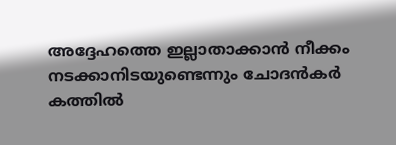അദ്ദേഹത്തെ ഇല്ലാതാക്കാന്‍ നീക്കം നടക്കാനിടയുണ്ടെന്നും ചോദന്‍കര്‍ കത്തില്‍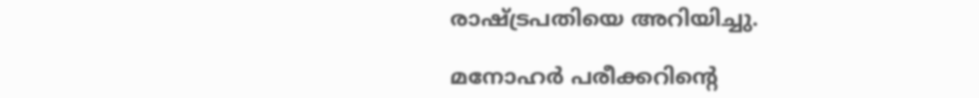രാഷ്ട്രപതിയെ അറിയിച്ചു.

മനോഹര്‍ പരീക്കറിന്റെ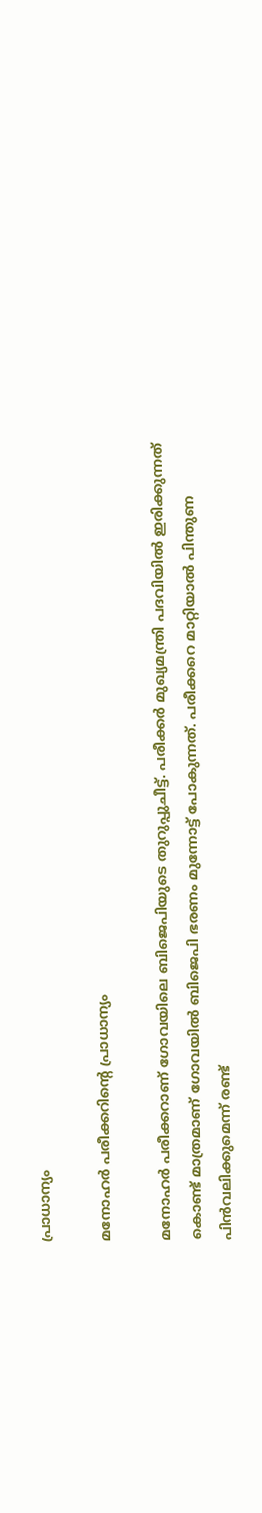പ്രാധാന്യം

മനോഹര്‍ പരീക്കറിന്റെ പ്രാധാന്യം

മനോഹര്‍ പരീക്കറാണ് ഗോവയിലെ ബിജെപിയുടെ തുറുപ്പുചീട്ട്. പരീക്കര്‍ മുഖ്യമന്ത്രി പദവിയില്‍ ഇരിക്കുന്നത് കൊണ്ട് മാത്രമാണ് ഗോവയില്‍ ബിജെപി ഭരണം മുന്നോട്ട് പോകുന്നത്. പരീക്കറെ മാറ്റിയാല്‍ പിന്തുണ പിന്‍വലിക്കുമെന്ന് രണ്ട്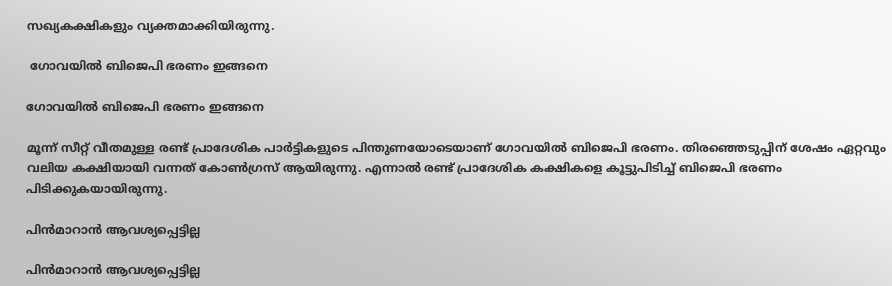സഖ്യകക്ഷികളും വ്യക്തമാക്കിയിരുന്നു.

 ഗോവയില്‍ ബിജെപി ഭരണം ഇങ്ങനെ

ഗോവയില്‍ ബിജെപി ഭരണം ഇങ്ങനെ

മൂന്ന് സീറ്റ് വീതമുള്ള രണ്ട് പ്രാദേശിക പാര്‍ട്ടികളുടെ പിന്തുണയോടെയാണ് ഗോവയില്‍ ബിജെപി ഭരണം. തിരഞ്ഞെടുപ്പിന് ശേഷം ഏറ്റവും വലിയ കക്ഷിയായി വന്നത് കോണ്‍ഗ്രസ് ആയിരുന്നു. എന്നാല്‍ രണ്ട് പ്രാദേശിക കക്ഷികളെ കൂട്ടുപിടിച്ച് ബിജെപി ഭരണം പിടിക്കുകയായിരുന്നു.

പിന്‍മാറാന്‍ ആവശ്യപ്പെട്ടില്ല

പിന്‍മാറാന്‍ ആവശ്യപ്പെട്ടില്ല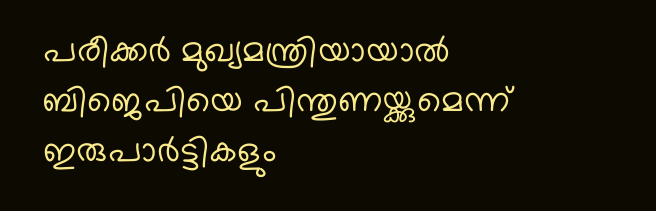പരീക്കര്‍ മുഖ്യമന്ത്രിയായാല്‍ ബിജെപിയെ പിന്തുണയ്ക്കുമെന്ന് ഇരുപാര്‍ട്ടികളും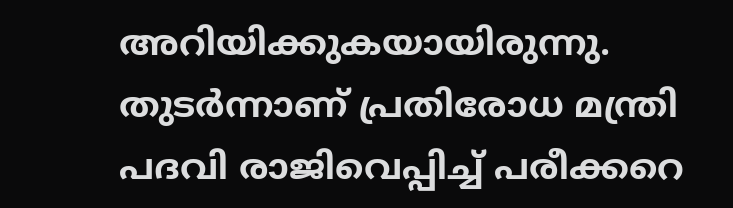അറിയിക്കുകയായിരുന്നു. തുടര്‍ന്നാണ് പ്രതിരോധ മന്ത്രി പദവി രാജിവെപ്പിച്ച് പരീക്കറെ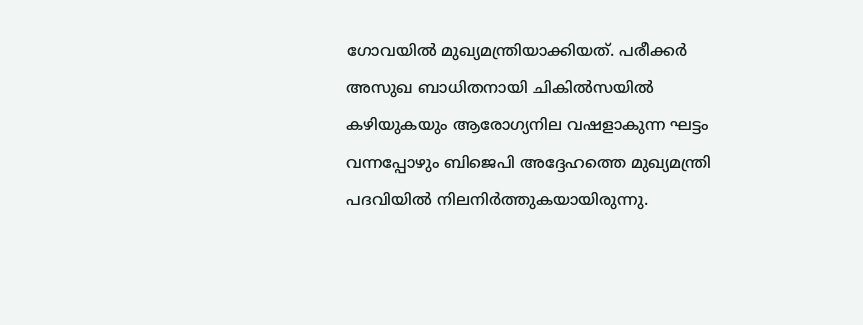ഗോവയില്‍ മുഖ്യമന്ത്രിയാക്കിയത്. പരീക്കര്‍ അസുഖ ബാധിതനായി ചികില്‍സയില്‍ കഴിയുകയും ആരോഗ്യനില വഷളാകുന്ന ഘട്ടം വന്നപ്പോഴും ബിജെപി അദ്ദേഹത്തെ മുഖ്യമന്ത്രി പദവിയില്‍ നിലനിര്‍ത്തുകയായിരുന്നു.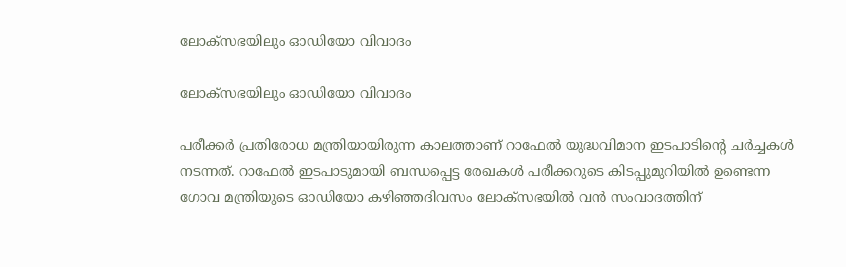ലോക്‌സഭയിലും ഓഡിയോ വിവാദം

ലോക്‌സഭയിലും ഓഡിയോ വിവാദം

പരീക്കര്‍ പ്രതിരോധ മന്ത്രിയായിരുന്ന കാലത്താണ് റാഫേല്‍ യുദ്ധവിമാന ഇടപാടിന്റെ ചര്‍ച്ചകള്‍ നടന്നത്. റാഫേല്‍ ഇടപാടുമായി ബന്ധപ്പെട്ട രേഖകള്‍ പരീക്കറുടെ കിടപ്പുമുറിയില്‍ ഉണ്ടെന്ന ഗോവ മന്ത്രിയുടെ ഓഡിയോ കഴിഞ്ഞദിവസം ലോക്‌സഭയില്‍ വന്‍ സംവാദത്തിന്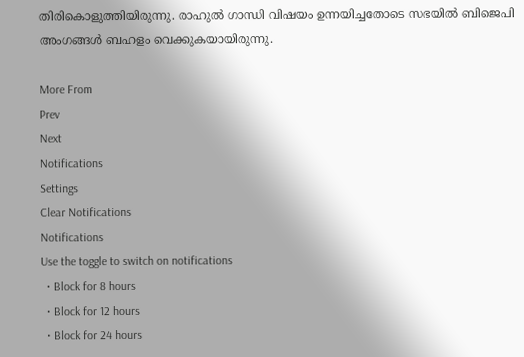തിരികൊളുത്തിയിരുന്നു. രാഹുല്‍ ഗാന്ധി വിഷയം ഉന്നയിച്ചതോടെ സഭയില്‍ ബിജെപി അംഗങ്ങള്‍ ബഹളം വെക്കുകയായിരുന്നു.

More From
Prev
Next
Notifications
Settings
Clear Notifications
Notifications
Use the toggle to switch on notifications
  • Block for 8 hours
  • Block for 12 hours
  • Block for 24 hours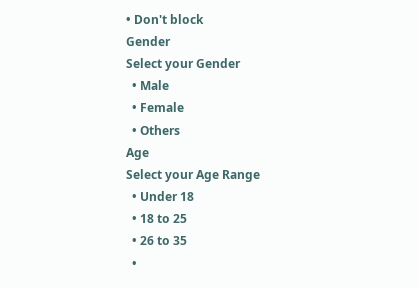• Don't block
Gender
Select your Gender
  • Male
  • Female
  • Others
Age
Select your Age Range
  • Under 18
  • 18 to 25
  • 26 to 35
  •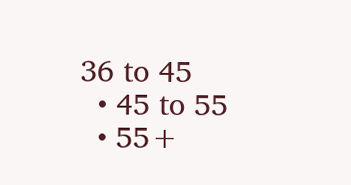36 to 45
  • 45 to 55
  • 55+